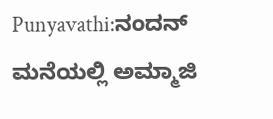Punyavathi:ನಂದನ್ ಮನೆಯಲ್ಲಿ ಅಮ್ಮಾಜಿ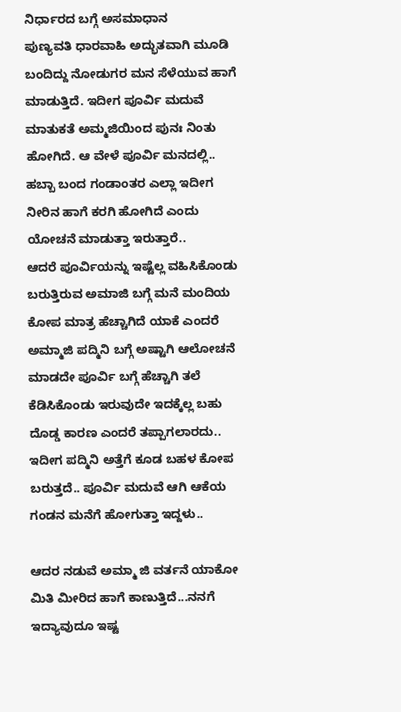ನಿರ್ಧಾರದ ಬಗ್ಗೆ ಅಸಮಾಧಾನ
ಪುಣ್ಯವತಿ ಧಾರವಾಹಿ ಅದ್ಭುತವಾಗಿ ಮೂಡಿ ಬಂದಿದ್ದು ನೋಡುಗರ ಮನ ಸೆಳೆಯುವ ಹಾಗೆ ಮಾಡುತ್ತಿದೆ. ಇದೀಗ ಪೂರ್ವಿ ಮದುವೆ ಮಾತುಕತೆ ಅಮ್ಮಜಿಯಿಂದ ಪುನಃ ನಿಂತು ಹೋಗಿದೆ. ಆ ವೇಳೆ ಪೂರ್ವಿ ಮನದಲ್ಲಿ.. ಹಬ್ಬಾ ಬಂದ ಗಂಡಾಂತರ ಎಲ್ಲಾ ಇದೀಗ ನೀರಿನ ಹಾಗೆ ಕರಗಿ ಹೋಗಿದೆ ಎಂದು ಯೋಚನೆ ಮಾಡುತ್ತಾ ಇರುತ್ತಾರೆ..
ಆದರೆ ಪೂರ್ವಿಯನ್ನು ಇಷ್ಟೆಲ್ಲ ವಹಿಸಿಕೊಂಡು ಬರುತ್ತಿರುವ ಅಮಾಜಿ ಬಗ್ಗೆ ಮನೆ ಮಂದಿಯ ಕೋಪ ಮಾತ್ರ ಹೆಚ್ಚಾಗಿದೆ ಯಾಕೆ ಎಂದರೆ ಅಮ್ಮಾಜಿ ಪದ್ಮಿನಿ ಬಗ್ಗೆ ಅಷ್ಟಾಗಿ ಆಲೋಚನೆ ಮಾಡದೇ ಪೂರ್ವಿ ಬಗ್ಗೆ ಹೆಚ್ಚಾಗಿ ತಲೆ ಕೆಡಿಸಿಕೊಂಡು ಇರುವುದೇ ಇದಕ್ಕೆಲ್ಲ ಬಹು ದೊಡ್ಡ ಕಾರಣ ಎಂದರೆ ತಪ್ಪಾಗಲಾರದು.. ಇದೀಗ ಪದ್ಮಿನಿ ಅತ್ತೆಗೆ ಕೂಡ ಬಹಳ ಕೋಪ ಬರುತ್ತದೆ.. ಪೂರ್ವಿ ಮದುವೆ ಆಗಿ ಆಕೆಯ ಗಂಡನ ಮನೆಗೆ ಹೋಗುತ್ತಾ ಇದ್ದಳು..

ಆದರ ನಡುವೆ ಅಮ್ಮಾ ಜಿ ವರ್ತನೆ ಯಾಕೋ ಮಿತಿ ಮೀರಿದ ಹಾಗೆ ಕಾಣುತ್ತಿದೆ...ನನಗೆ ಇದ್ಯಾವುದೂ ಇಷ್ಟ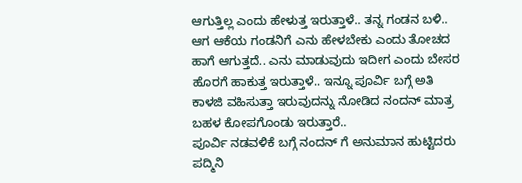ಆಗುತ್ತಿಲ್ಲ ಎಂದು ಹೇಳುತ್ತ ಇರುತ್ತಾಳೆ.. ತನ್ನ ಗಂಡನ ಬಳಿ.. ಆಗ ಆಕೆಯ ಗಂಡನಿಗೆ ಎನು ಹೇಳಬೇಕು ಎಂದು ತೋಚದ ಹಾಗೆ ಆಗುತ್ತದೆ.. ಎನು ಮಾಡುವುದು ಇದೀಗ ಎಂದು ಬೇಸರ ಹೊರಗೆ ಹಾಕುತ್ತ ಇರುತ್ತಾಳೆ.. ಇನ್ನೂ ಪೂರ್ವಿ ಬಗ್ಗೆ ಅತಿ ಕಾಳಜಿ ವಹಿಸುತ್ತಾ ಇರುವುದನ್ನು ನೋಡಿದ ನಂದನ್ ಮಾತ್ರ ಬಹಳ ಕೋಪಗೊಂಡು ಇರುತ್ತಾರೆ..
ಪೂರ್ವಿ ನಡವಳಿಕೆ ಬಗ್ಗೆ ನಂದನ್ ಗೆ ಅನುಮಾನ ಹುಟ್ಟಿದರು ಪದ್ಮಿನಿ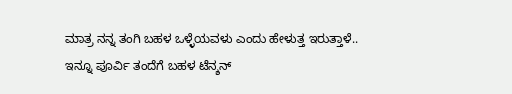ಮಾತ್ರ ನನ್ನ ತಂಗಿ ಬಹಳ ಒಳ್ಳೆಯವಳು ಎಂದು ಹೇಳುತ್ತ ಇರುತ್ತಾಳೆ.. ಇನ್ನೂ ಪೂರ್ವಿ ತಂದೆಗೆ ಬಹಳ ಟೆನ್ಶನ್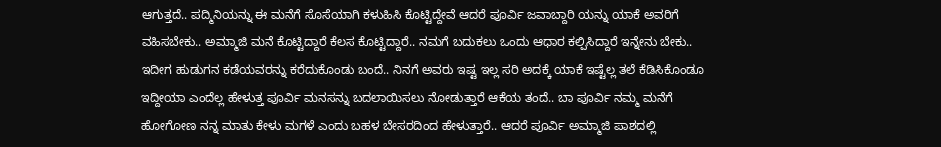ಆಗುತ್ತದೆ.. ಪದ್ಮಿನಿಯನ್ನು ಈ ಮನೆಗೆ ಸೊಸೆಯಾಗಿ ಕಳುಹಿಸಿ ಕೊಟ್ಟಿದ್ದೇವೆ ಆದರೆ ಪೂರ್ವಿ ಜವಾಬ್ದಾರಿ ಯನ್ನು ಯಾಕೆ ಅವರಿಗೆ ವಹಿಸಬೇಕು.. ಅಮ್ಮಾಜಿ ಮನೆ ಕೊಟ್ಟಿದ್ದಾರೆ ಕೆಲಸ ಕೊಟ್ಟಿದ್ದಾರೆ.. ನಮಗೆ ಬದುಕಲು ಒಂದು ಆಧಾರ ಕಲ್ಪಿಸಿದ್ದಾರೆ ಇನ್ನೇನು ಬೇಕು..
ಇದೀಗ ಹುಡುಗನ ಕಡೆಯವರನ್ನು ಕರೆದುಕೊಂಡು ಬಂದೆ.. ನಿನಗೆ ಅವರು ಇಷ್ಟ ಇಲ್ಲ ಸರಿ ಅದಕ್ಕೆ ಯಾಕೆ ಇಷ್ಟೆಲ್ಲ ತಲೆ ಕೆಡಿಸಿಕೊಂಡೂ ಇದ್ದೀಯಾ ಎಂದೆಲ್ಲ ಹೇಳುತ್ತ ಪೂರ್ವಿ ಮನಸನ್ನು ಬದಲಾಯಿಸಲು ನೋಡುತ್ತಾರೆ ಆಕೆಯ ತಂದೆ.. ಬಾ ಪೂರ್ವಿ ನಮ್ಮ ಮನೆಗೆ ಹೋಗೋಣ ನನ್ನ ಮಾತು ಕೇಳು ಮಗಳೆ ಎಂದು ಬಹಳ ಬೇಸರದಿಂದ ಹೇಳುತ್ತಾರೆ.. ಆದರೆ ಪೂರ್ವಿ ಅಮ್ಮಾಜಿ ಪಾಶದಲ್ಲಿ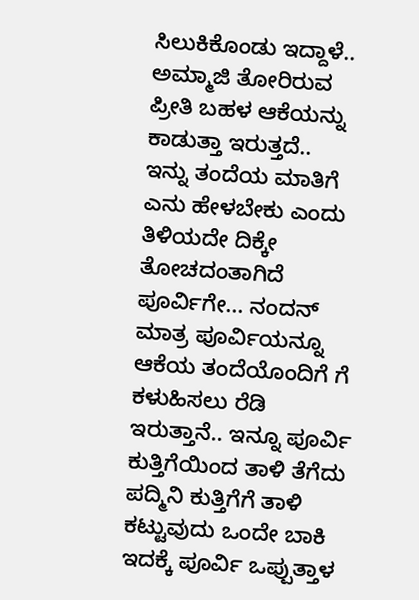ಸಿಲುಕಿಕೊಂಡು ಇದ್ದಾಳೆ.. ಅಮ್ಮಾಜಿ ತೋರಿರುವ ಪ್ರೀತಿ ಬಹಳ ಆಕೆಯನ್ನು ಕಾಡುತ್ತಾ ಇರುತ್ತದೆ..
ಇನ್ನು ತಂದೆಯ ಮಾತಿಗೆ ಎನು ಹೇಳಬೇಕು ಎಂದು ತಿಳಿಯದೇ ದಿಕ್ಕೇ ತೋಚದಂತಾಗಿದೆ ಪೂರ್ವಿಗೇ... ನಂದನ್ ಮಾತ್ರ ಪೂರ್ವಿಯನ್ನೂ ಆಕೆಯ ತಂದೆಯೊಂದಿಗೆ ಗೆ ಕಳುಹಿಸಲು ರೆಡಿ ಇರುತ್ತಾನೆ.. ಇನ್ನೂ ಪೂರ್ವಿ ಕುತ್ತಿಗೆಯಿಂದ ತಾಳಿ ತೆಗೆದು ಪದ್ಮಿನಿ ಕುತ್ತಿಗೆಗೆ ತಾಳಿ ಕಟ್ಟುವುದು ಒಂದೇ ಬಾಕಿ ಇದಕ್ಕೆ ಪೂರ್ವಿ ಒಪ್ಪುತ್ತಾಳ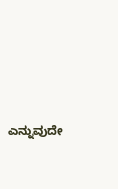ಎನ್ನುವುದೇ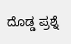ದೊಡ್ಡ ಪ್ರಶ್ನೆ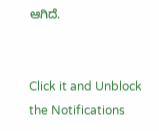ಆಗಿದೆ.


Click it and Unblock the Notifications